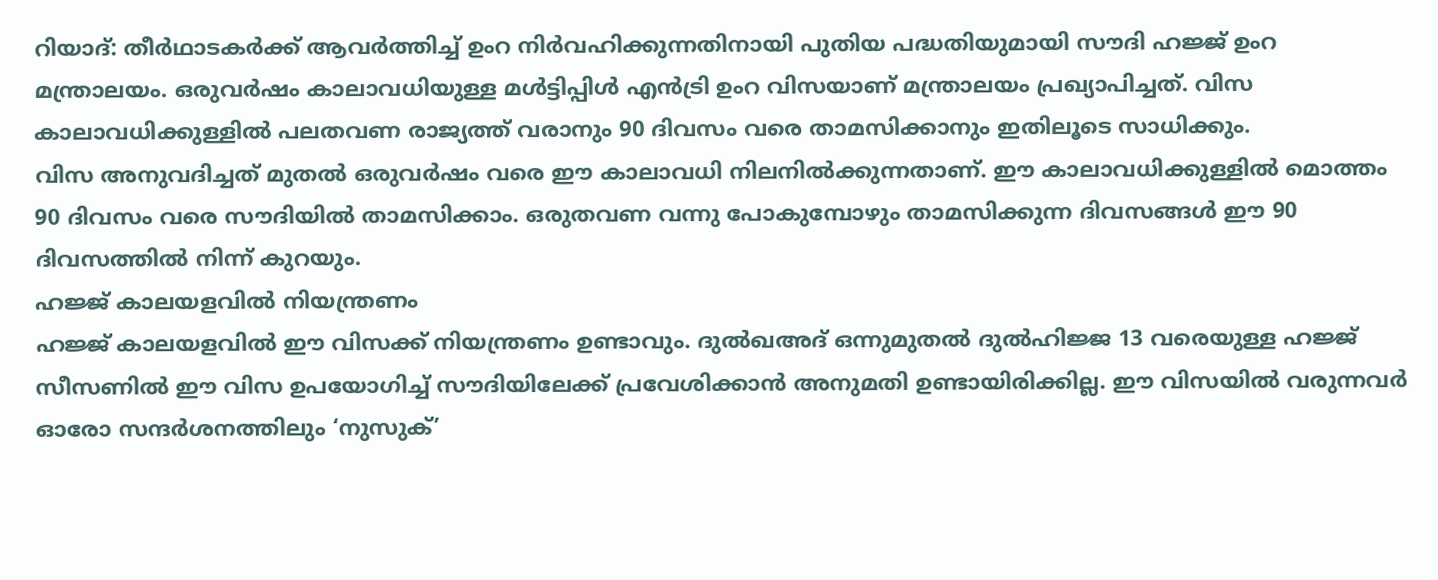റിയാദ്: തീർഥാടകർക്ക് ആവർത്തിച്ച് ഉംറ നിർവഹിക്കുന്നതിനായി പുതിയ പദ്ധതിയുമായി സൗദി ഹജ്ജ് ഉംറ മന്ത്രാലയം. ഒരുവർഷം കാലാവധിയുള്ള മൾട്ടിപ്പിൾ എൻട്രി ഉംറ വിസയാണ് മന്ത്രാലയം പ്രഖ്യാപിച്ചത്. വിസ കാലാവധിക്കുള്ളിൽ പലതവണ രാജ്യത്ത് വരാനും 90 ദിവസം വരെ താമസിക്കാനും ഇതിലൂടെ സാധിക്കും.
വിസ അനുവദിച്ചത് മുതൽ ഒരുവർഷം വരെ ഈ കാലാവധി നിലനിൽക്കുന്നതാണ്. ഈ കാലാവധിക്കുള്ളിൽ മൊത്തം 90 ദിവസം വരെ സൗദിയിൽ താമസിക്കാം. ഒരുതവണ വന്നു പോകുമ്പോഴും താമസിക്കുന്ന ദിവസങ്ങൾ ഈ 90 ദിവസത്തിൽ നിന്ന് കുറയും.
ഹജ്ജ് കാലയളവിൽ നിയന്ത്രണം
ഹജ്ജ് കാലയളവിൽ ഈ വിസക്ക് നിയന്ത്രണം ഉണ്ടാവും. ദുൽഖഅദ് ഒന്നുമുതൽ ദുൽഹിജ്ജ 13 വരെയുള്ള ഹജ്ജ് സീസണിൽ ഈ വിസ ഉപയോഗിച്ച് സൗദിയിലേക്ക് പ്രവേശിക്കാൻ അനുമതി ഉണ്ടായിരിക്കില്ല. ഈ വിസയിൽ വരുന്നവർ ഓരോ സന്ദർശനത്തിലും ‘നുസുക്’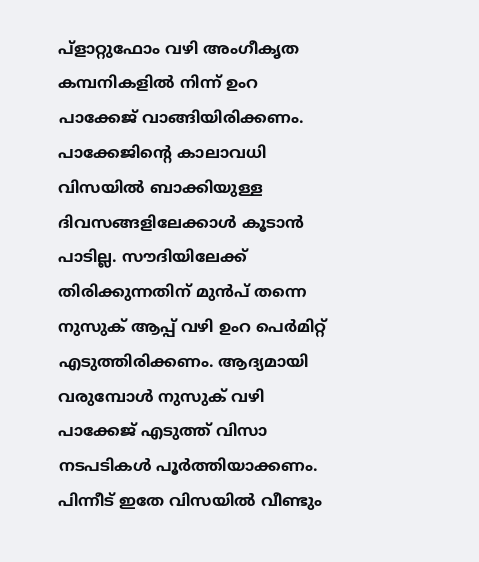പ്ളാറ്റുഫോം വഴി അംഗീകൃത കമ്പനികളിൽ നിന്ന് ഉംറ പാക്കേജ് വാങ്ങിയിരിക്കണം.
പാക്കേജിന്റെ കാലാവധി വിസയിൽ ബാക്കിയുള്ള ദിവസങ്ങളിലേക്കാൾ കൂടാൻ പാടില്ല. സൗദിയിലേക്ക് തിരിക്കുന്നതിന് മുൻപ് തന്നെ നുസുക് ആപ്പ് വഴി ഉംറ പെർമിറ്റ് എടുത്തിരിക്കണം. ആദ്യമായി വരുമ്പോൾ നുസുക് വഴി പാക്കേജ് എടുത്ത് വിസാ നടപടികൾ പൂർത്തിയാക്കണം. പിന്നീട് ഇതേ വിസയിൽ വീണ്ടും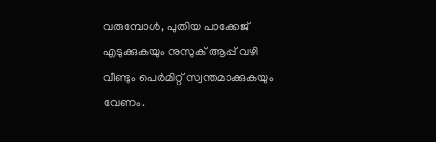വരുമ്പോൾ, പുതിയ പാക്കേജ് എടുക്കുകയും നുസുക് ആപ്പ് വഴി വീണ്ടും പെർമിറ്റ് സ്വന്തമാക്കുകയും വേണം.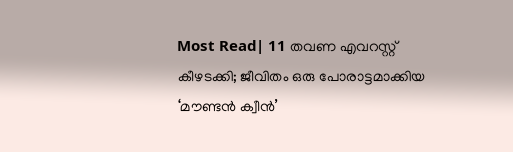Most Read| 11 തവണ എവറസ്റ്റ് കീഴടക്കി; ജീവിതം ഒരു പോരാട്ടമാക്കിയ ‘മൗണ്ടൻ ക്വീൻ’